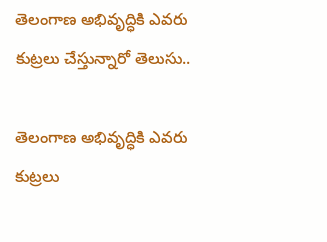తెలంగాణ అభివృద్ధికి ఎవరు కుట్రలు చేస్తున్నారో తెలుసు..

తెలంగాణ అభివృద్ధికి ఎవరు కుట్రలు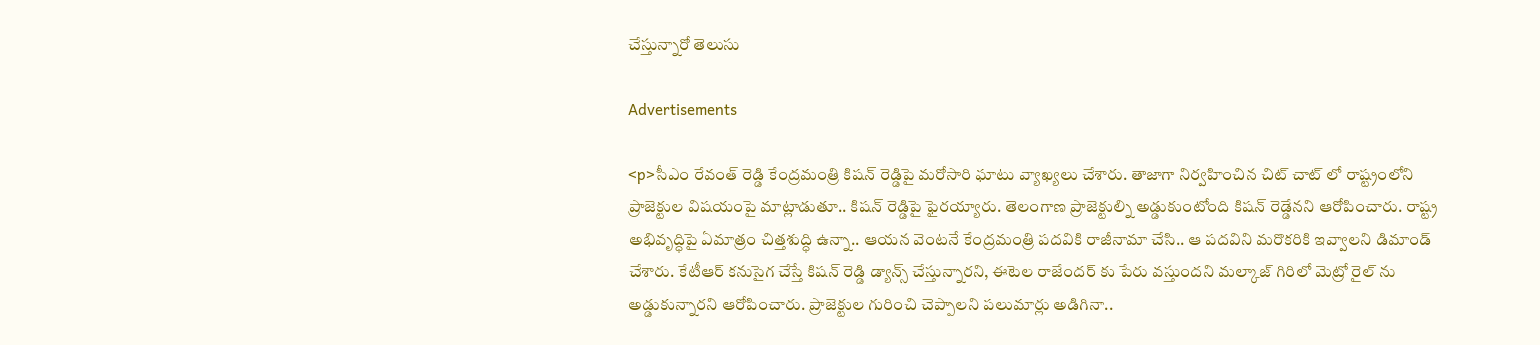చేస్తున్నారో తెలుసు

Advertisements

<p>సీఎం రేవంత్ రెడ్డి కేంద్రమంత్రి కిషన్ రెడ్డిపై మరోసారి ఘాటు వ్యాఖ్యలు చేశారు. తాజాగా నిర్వహించిన చిట్ చాట్ లో రాష్ట్రంలోని ప్రాజెక్టుల విషయంపై మాట్లాడుతూ.. కిషన్ రెడ్డిపై ఫైరయ్యారు. తెలంగాణ ప్రాజెక్టుల్ని అడ్డుకుంటోంది కిషన్ రెడ్డేనని ఆరోపించారు. రాష్ట్ర అభివృద్ధిపై ఏమాత్రం చిత్తశుద్ధి ఉన్నా.. ఆయన వెంటనే కేంద్రమంత్రి పదవికి రాజీనామా చేసి.. ఆ పదవిని మరొకరికి ఇవ్వాలని డిమాండ్ చేశారు. కేటీఆర్ కనుసైగ చేస్తే కిషన్ రెడ్డి డ్యాన్స్ చేస్తున్నారని, ఈటెల రాజేందర్ కు పేరు వస్తుందని మల్కాజ్ గిరిలో మెట్రో రైల్ ను అడ్డుకున్నారని ఆరోపించారు. ప్రాజెక్టుల గురించి చెప్పాలని పలుమార్లు అడిగినా..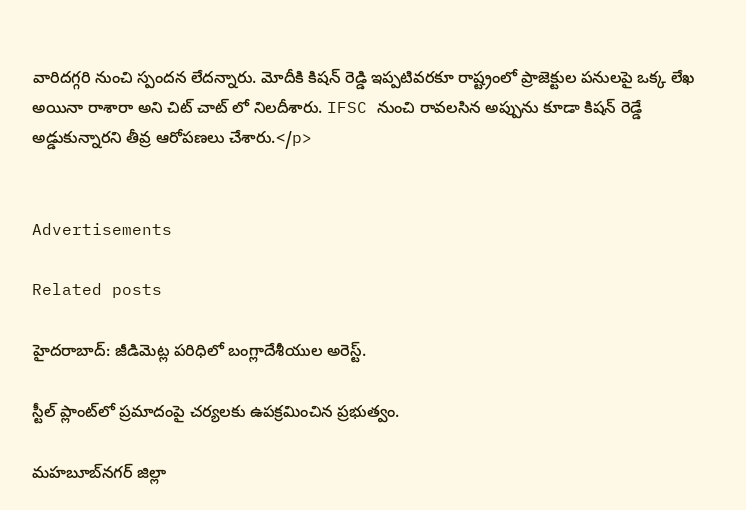వారిదగ్గరి నుంచి స్పందన లేదన్నారు. మోదీకి కిషన్ రెడ్డి ఇప్పటివరకూ రాష్ట్రంలో ప్రాజెక్టుల పనులపై ఒక్క లేఖ అయినా రాశారా అని చిట్ చాట్ లో నిలదీశారు. IFSC నుంచి రావలసిన అప్పును కూడా కిషన్ రెడ్డే అడ్డుకున్నారని తీవ్ర ఆరోపణలు చేశారు.</p>


Advertisements

Related posts

హైదరాబాద్: జీడిమెట్ల పరిధిలో బంగ్లాదేశీయుల అరెస్ట్.

స్టీల్ ప్లాంట్‌లో ప్రమాదంపై చర్యలకు ఉపక్రమించిన ప్రభుత్వం.

మహబూబ్‌నగర్ జిల్లా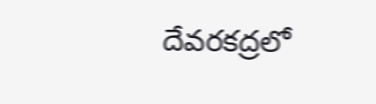దేవరకద్రలో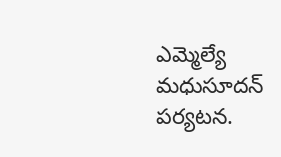ఎమ్మెల్యే మధుసూదన్ పర్యటన.